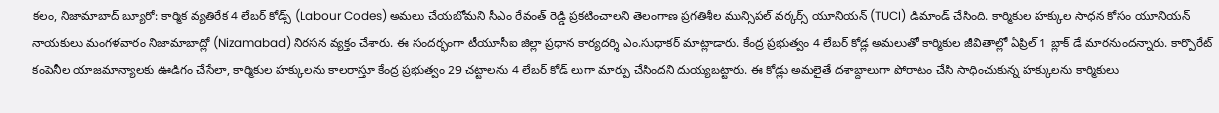కలం, నిజామాబాద్ బ్యూరో: కార్మిక వ్యతిరేక 4 లేబర్ కోడ్స్ (Labour Codes) అమలు చేయబోమని సీఎం రేవంత్ రెడ్డి ప్రకటించాలని తెలంగాణ ప్రగతిశీల మున్సిపల్ వర్కర్స్ యూనియన్ (TUCI) డిమాండ్ చేసింది. కార్మికుల హక్కుల సాధన కోసం యూనియన్ నాయకులు మంగళవారం నిజామాబాద్లో (Nizamabad) నిరసన వ్యక్తం చేశారు. ఈ సందర్భంగా టీయూసీఐ జిల్లా ప్రధాన కార్యదర్శి ఎం.సుధాకర్ మాట్లాడారు. కేంద్ర ప్రభుత్వం 4 లేబర్ కోడ్ల అమలుతో కార్మికుల జీవితాల్లో ఏప్రిల్ 1 బ్లాక్ డే మారనుందన్నారు. కార్పొరేట్ కంపెనీల యాజమాన్యాలకు ఊడిగం చేసేలా, కార్మికుల హక్కులను కాలరాస్తూ కేంద్ర ప్రభుత్వం 29 చట్టాలను 4 లేబర్ కోడ్ లుగా మార్పు చేసిందని దుయ్యబట్టారు. ఈ కోడ్లు అమలైతే దశాబ్దాలుగా పోరాటం చేసి సాధించుకున్న హక్కులను కార్మికులు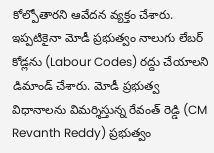కోల్పోతారని ఆవేదన వ్యక్తం చేశారు.
ఇప్పటికైనా మోడీ ప్రభుత్వం నాలుగు లేబర్ కోడ్లను (Labour Codes) రద్దు చేయాలని డిమాండ్ చేశారు. మోడీ ప్రభుత్వ విధానాలను విమర్శిస్తున్న రేవంత్ రెడ్డి (CM Revanth Reddy) ప్రభుత్వం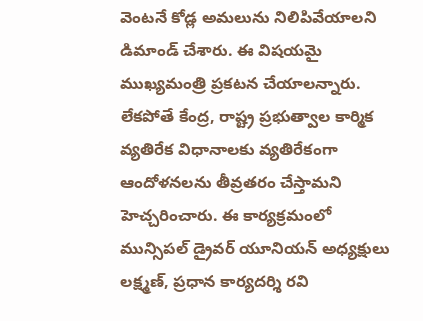వెంటనే కోడ్ల అమలును నిలిపివేయాలని డిమాండ్ చేశారు. ఈ విషయమై ముఖ్యమంత్రి ప్రకటన చేయాలన్నారు. లేకపోతే కేంద్ర, రాష్ట్ర ప్రభుత్వాల కార్మిక వ్యతిరేక విధానాలకు వ్యతిరేకంగా ఆందోళనలను తీవ్రతరం చేస్తామని హెచ్చరించారు. ఈ కార్యక్రమంలో మున్సిపల్ డ్రైవర్ యూనియన్ అధ్యక్షులు లక్ష్మణ్, ప్రధాన కార్యదర్శి రవి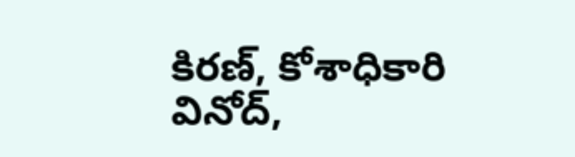కిరణ్, కోశాధికారి వినోద్,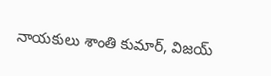నాయకులు శాంతి కుమార్, విజయ్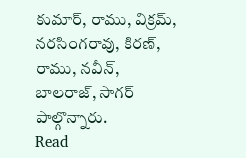కుమార్, రాము, విక్రమ్, నరసింగరావు, కిరణ్, రాము, నవీన్, బాలరాజ్, సాగర్ పాల్గొన్నారు.
Read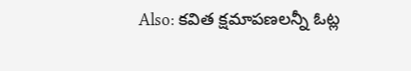Also: కవిత క్షమాపణలన్నీ ఓట్ల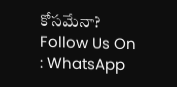కోసమేనా?
Follow Us On : WhatsApp